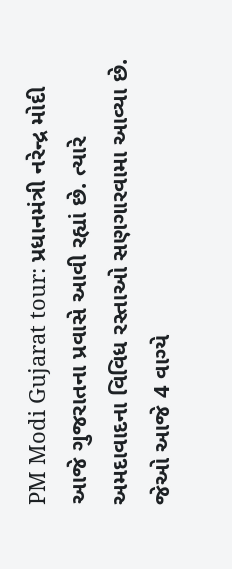PM Modi Gujarat tour: પ્રધાનમંત્રી નરેન્દ્ર મોદી આજે ગુજરાતના પ્રવાસે આવી રહ્યાં છે. ત્યારે અમદાવાદના વિવિધ રસ્તાઓ સણગારવામા આવ્યા છે. જેઓ આજે 4 વાગ્યે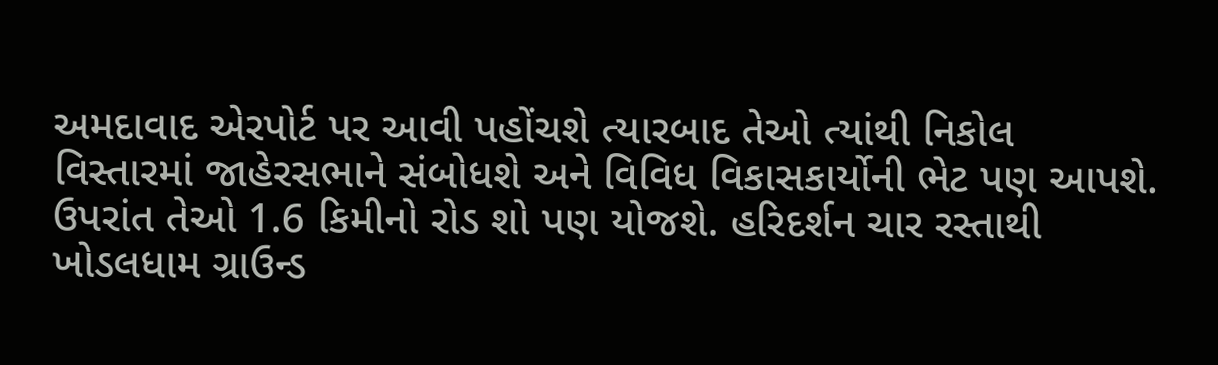અમદાવાદ એરપોર્ટ પર આવી પહોંચશે ત્યારબાદ તેઓ ત્યાંથી નિકોલ વિસ્તારમાં જાહેરસભાને સંબોધશે અને વિવિધ વિકાસકાર્યોની ભેટ પણ આપશે. ઉપરાંત તેઓ 1.6 કિમીનો રોડ શો પણ યોજશે. હરિદર્શન ચાર રસ્તાથી ખોડલધામ ગ્રાઉન્ડ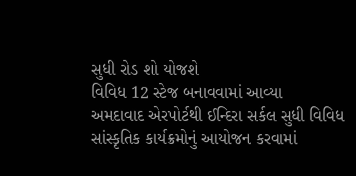સુધી રોડ શો યોજશે
વિવિધ 12 સ્ટેજ બનાવવામાં આવ્યા
અમદાવાદ એરપોર્ટથી ઈન્દિરા સર્કલ સુધી વિવિધ સાંસ્કૃતિક કાર્યક્રમોનું આયોજન કરવામાં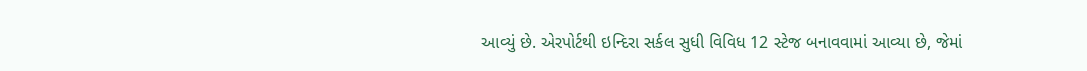આવ્યું છે. એરપોર્ટથી ઇન્દિરા સર્કલ સુધી વિવિધ 12 સ્ટેજ બનાવવામાં આવ્યા છે, જેમાં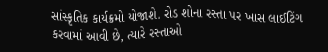સાંસ્કૃતિક કાર્યક્રમો યોજાશે. રોડ શોના રસ્તા પર ખાસ લાઈટિંગ કરવામાં આવી છે, ત્યારે રસ્તાઓ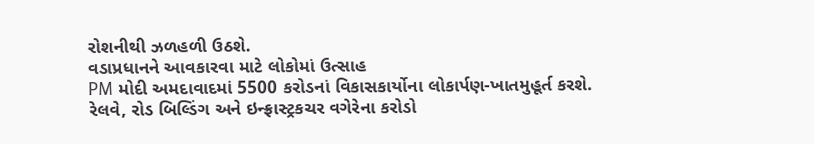રોશનીથી ઝળહળી ઉઠશે.
વડાપ્રધાનને આવકારવા માટે લોકોમાં ઉત્સાહ
PM મોદી અમદાવાદમાં 5500 કરોડનાં વિકાસકાર્યોના લોકાર્પણ-ખાતમુહૂર્ત કરશે. રેલવે, રોડ બિલ્ડિંગ અને ઇન્ફ્રાસ્ટ્રકચર વગેરેના કરોડો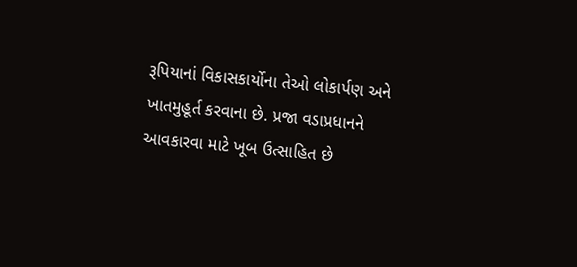રૂપિયાનાં વિકાસકાર્યોના તેઓ લોકાર્પણ અને ખાતમુહૂર્ત કરવાના છે. પ્રજા વડાપ્રધાનને આવકારવા માટે ખૂબ ઉત્સાહિત છે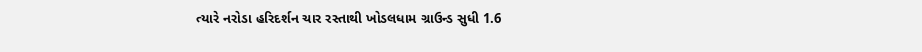ત્યારે નરોડા હરિદર્શન ચાર રસ્તાથી ખોડલધામ ગ્રાઉન્ડ સુધી 1.6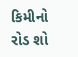કિમીનો રોડ શો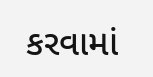કરવામાં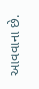આવવાના છે.